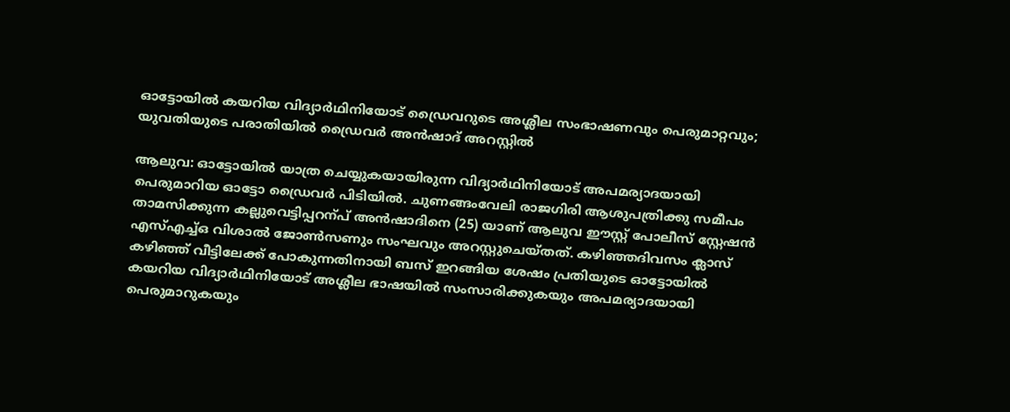ഓട്ടോയിൽ കയറിയ വിദ്യാർഥിനിയോട് ഡ്രൈവറുടെ അശ്ലീല സംഭാഷണവും പെരുമാറ്റവും; യുവതിയുടെ പരാതിയിൽ ഡ്രൈവർ അൻഷാദ് അറസ്റ്റിൽ

ആലുവ: ഓട്ടോയിൽ യാത്ര ചെയ്യുകയായിരുന്ന വിദ്യാർഥിനിയോട് അപമര്യാദയായി പെരുമാറിയ ഓട്ടോ ഡ്രൈവർ പിടിയിൽ. ചുണങ്ങംവേലി രാജഗിരി ആശുപത്രിക്കു സമീപം താമസിക്കുന്ന കല്ലുവെട്ടിപ്പറന്പ് അൻഷാദിനെ (25) യാണ് ആലുവ ഈസ്റ്റ് പോലീസ് സ്റ്റേഷൻ എസ്എച്ച്ഒ വിശാൽ ജോണ്‍സണും സംഘവും അറസ്റ്റുചെയ്തത്. കഴിഞ്ഞദിവസം ക്ലാസ് കഴിഞ്ഞ് വീട്ടിലേക്ക് പോകുന്നതിനായി ബസ് ഇറങ്ങിയ ശേഷം പ്രതിയുടെ ഓട്ടോയിൽ കയറിയ വിദ്യാർഥിനിയോട് അശ്ലീല ഭാഷയിൽ സംസാരിക്കുകയും അപമര്യാദയായി പെരുമാറുകയും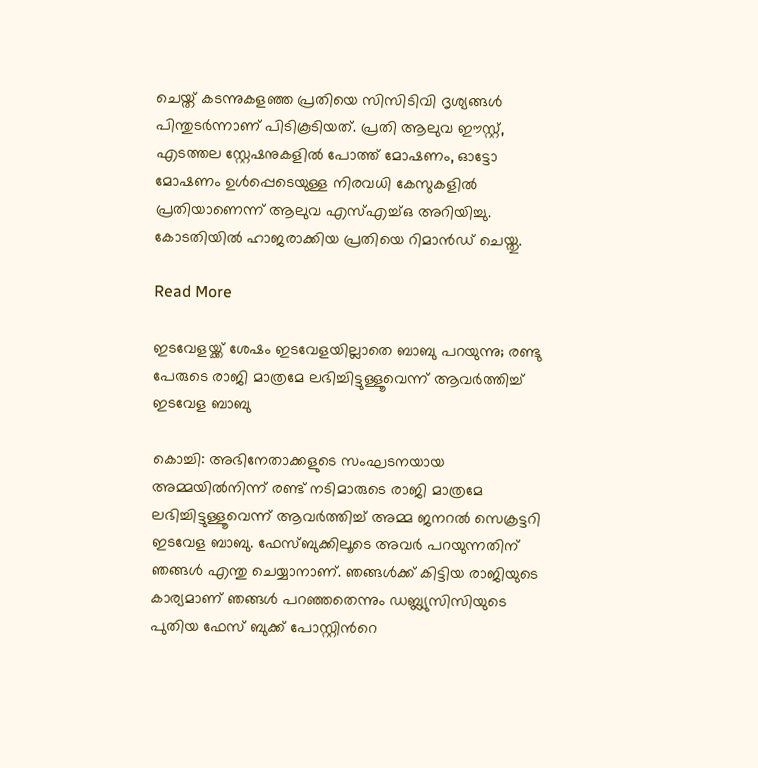ചെയ്ത് കടന്നുകളഞ്ഞ പ്രതിയെ സിസിടിവി ദൃശ്യങ്ങൾ പിന്തുടർന്നാണ് പിടികൂടിയത്. പ്രതി ആലുവ ഈസ്റ്റ്, എടത്തല സ്റ്റേഷനുകളിൽ പോത്ത് മോഷണം, ഓട്ടോ മോഷണം ഉൾപ്പെടെയുള്ള നിരവധി കേസുകളിൽ പ്രതിയാണെന്ന് ആലുവ എസ്എച്ച്ഒ അറിയിച്ചു. കോടതിയിൽ ഹാജരാക്കിയ പ്രതിയെ റിമാൻഡ് ചെയ്തു.

Read More

ഇടവേളയ്ക്ക് ശേഷം ഇടവേളയില്ലാതെ ബാബു പറയുന്നു; രണ്ടു പേരുടെ രാജി മാത്രമേ ലഭിച്ചിട്ടുള്ളൂവെന്ന് ആവർത്തിച്ച് ഇടവേള ബാബു

കൊച്ചി: അഭിനേതാക്കളുടെ സംഘടനയായ അമ്മയിൽനിന്ന് രണ്ട് നടിമാരുടെ രാജി മാത്രമേ ലഭിച്ചിട്ടുള്ളൂവെന്ന് ആവർത്തിച്ച് അമ്മ ജനറൽ സെക്രട്ടറി ഇടവേള ബാബു. ഫേസ്ബുക്കിലൂടെ അവർ പറയുന്നതിന് ഞങ്ങൾ എന്തു ചെയ്യാനാണ്. ഞങ്ങൾക്ക് കിട്ടിയ രാജിയുടെ കാര്യമാണ് ഞങ്ങൾ പറഞ്ഞതെന്നും ഡബ്ല്യുസിസിയുടെ പുതിയ ഫേസ് ബുക്ക് പോസ്റ്റിന്‍റെ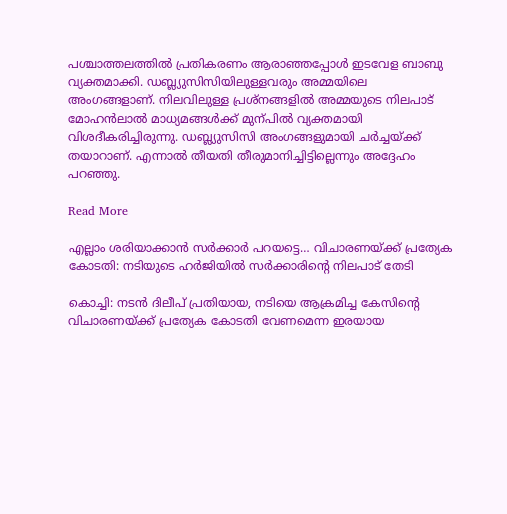പശ്ചാത്തലത്തിൽ പ്രതികരണം ആരാഞ്ഞപ്പോൾ ഇടവേള ബാബു വ്യക്തമാക്കി. ഡബ്ല്യുസിസിയിലുള്ളവരും അമ്മയിലെ അംഗങ്ങളാണ്. നിലവിലുള്ള പ്രശ്നങ്ങളിൽ അമ്മയുടെ നിലപാട് മോഹൻലാൽ മാധ്യമങ്ങൾക്ക് മുന്പിൽ വ്യക്തമായി വിശദീകരിച്ചിരുന്നു. ഡബ്ല്യുസിസി അംഗങ്ങളുമായി ചർച്ചയ്ക്ക് തയാറാണ്. എന്നാൽ തീയതി തീരുമാനിച്ചിട്ടില്ലെന്നും അദ്ദേഹം പറഞ്ഞു.

Read More

എല്ലാം ശരിയാക്കാൻ സർക്കാർ പറയട്ടെ… വിചാരണയ്ക്ക് പ്രത്യേക കോടതി: നടിയുടെ ഹർജിയിൽ സർക്കാരിന്‍റെ നിലപാട് തേടി

കൊച്ചി: നടൻ ദിലീപ് പ്രതിയായ, നടിയെ ആക്രമിച്ച കേസിന്‍റെ വിചാരണയ്ക്ക് പ്രത്യേക കോടതി വേണമെന്ന ഇരയായ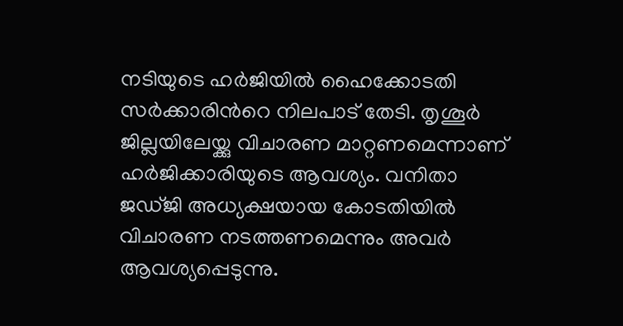നടിയുടെ ഹർജിയിൽ ഹൈക്കോടതി സർക്കാരിന്‍റെ നിലപാട് തേടി. തൃശൂർ ജില്ലയിലേയ്ക്കു വിചാരണ മാറ്റണമെന്നാണ് ഹർജിക്കാരിയുടെ ആവശ്യം. വനിതാ ജഡ്ജി അധ്യക്ഷയായ കോടതിയിൽ വിചാരണ നടത്തണമെന്നും അവർ ആവശ്യപ്പെടുന്നു.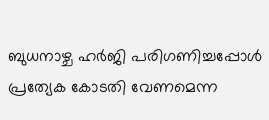ബുധനാഴ്ച ഹർജി പരിഗണിച്ചപ്പോൾ പ്രത്യേക കോടതി വേണമെന്ന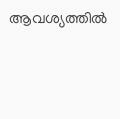ആവശ്യത്തിൽ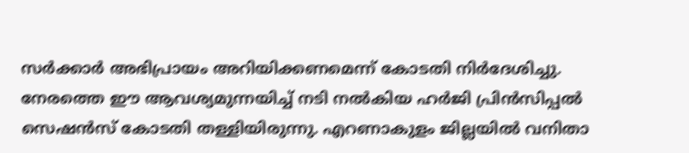സർക്കാർ അഭിപ്രായം അറിയിക്കണമെന്ന് കോടതി നിർദേശിച്ചു. നേരത്തെ ഈ ആവശ്യമുന്നയിച്ച് നടി നൽകിയ ഹർജി പ്രിൻസിപ്പൽ സെഷൻസ് കോടതി തള്ളിയിരുന്നു. എറണാകുളം ജില്ലയിൽ വനിതാ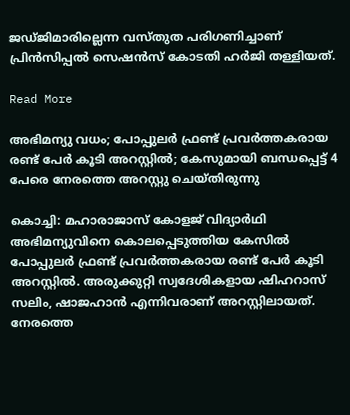ജഡ്ജിമാരില്ലെന്ന വസ്തുത പരിഗണിച്ചാണ് പ്രിൻസിപ്പൽ സെഷൻസ് കോടതി ഹർജി തള്ളിയത്.

Read More

അഭിമന്യു വധം; പോപ്പുലർ ഫ്രണ്ട് പ്രവർത്തകരായ രണ്ട് പേർ കൂടി അറസ്റ്റിൽ; കേസുമായി ബന്ധപ്പെട്ട് 4 പേരെ നേരത്തെ അറസ്റ്റു ചെയ്തിരുന്നു

കൊച്ചി: മഹാരാജാസ് കോളജ് വിദ്യാർഥി അഭിമന്യുവിനെ കൊലപ്പെടുത്തിയ കേസിൽ പോപ്പുലർ ഫ്രണ്ട് പ്രവർത്തകരായ രണ്ട് പേർ കൂടി അറസ്റ്റിൽ. അരുക്കുറ്റി സ്വദേശികളായ ഷിഹറാസ് സലിം, ഷാജഹാൻ എന്നിവരാണ് അറസ്റ്റിലായത്. നേരത്തെ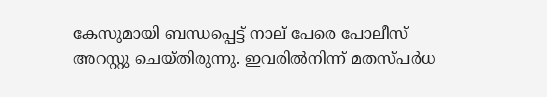കേസുമായി ബന്ധപ്പെട്ട് നാല് പേരെ പോലീസ് അറസ്റ്റു ചെയ്തിരുന്നു. ഇവരിൽനിന്ന് മതസ്പർധ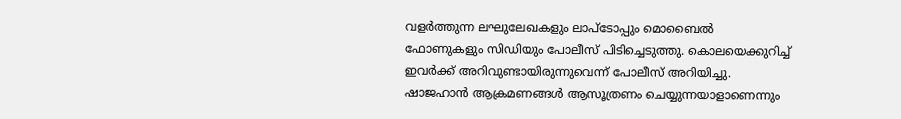വളർത്തുന്ന ലഘുലേഖകളും ലാപ്ടോപ്പും മൊബൈൽ ഫോണുകളും സിഡിയും പോലീസ് പിടിച്ചെടുത്തു. കൊലയെക്കുറിച്ച് ഇവർക്ക് അറിവുണ്ടായിരുന്നുവെന്ന് പോലീസ് അറിയിച്ചു. ഷാജഹാൻ ആക്രമണങ്ങൾ ആസൂത്രണം ചെയ്യുന്നയാളാണെന്നും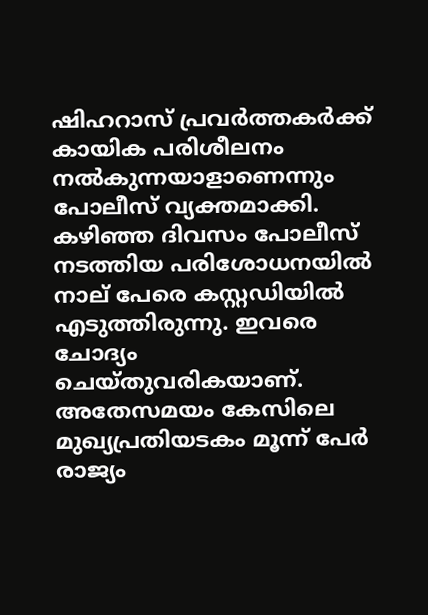ഷിഹറാസ് പ്രവർത്തകർക്ക് കായിക പരിശീലനം നൽകുന്നയാളാണെന്നും പോലീസ് വ്യക്തമാക്കി. കഴിഞ്ഞ ദിവസം പോലീസ് നടത്തിയ പരിശോധനയിൽ നാല് പേരെ കസ്റ്റഡിയിൽ എടുത്തിരുന്നു. ഇവരെ ചോദ്യം ചെയ്തുവരികയാണ്. അതേസമയം കേസിലെ മുഖ്യപ്രതിയടകം മൂന്ന് പേർ രാജ്യം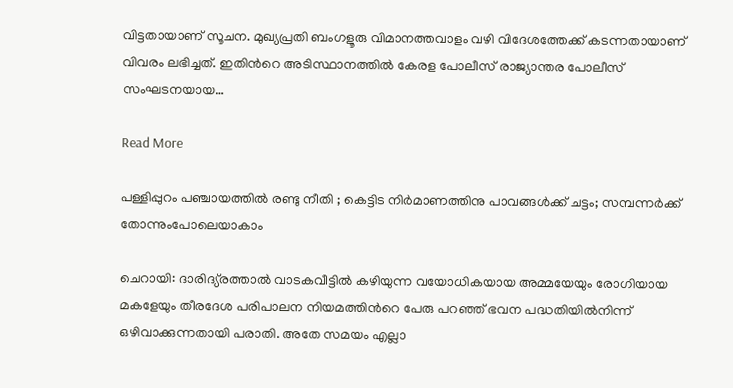വിട്ടതായാണ് സൂചന. മുഖ്യപ്രതി ബംഗളൂരു വിമാനത്തവാളം വഴി വിദേശത്തേക്ക് കടന്നതായാണ് വിവരം ലഭിച്ചത്. ഇതിന്‍റെ അടിസ്ഥാനത്തില്‍ കേരള പോലീസ് രാജ്യാന്തര പോലീസ് സംഘടനയായ…

Read More

പള്ളിപ്പുറം പഞ്ചായത്തിൽ രണ്ടു നീതി ; കെട്ടിട നിർമാണത്തിനു പാവങ്ങൾക്ക് ചട്ടം; സമ്പന്നർക്ക് തോന്നുംപോലെയാകാം

ചെറായി: ദാരിദ്യ്രത്താൽ വാടകവീട്ടിൽ കഴിയുന്ന വയോധികയായ അമ്മയേയും രോഗിയായ മകളേയും തീരദേശ പരിപാലന നിയമത്തിന്‍റെ പേരു പറഞ്ഞ് ഭവന പദ്ധതിയിൽനിന്ന് ഒഴിവാക്കുന്നതായി പരാതി. അതേ സമയം എല്ലാ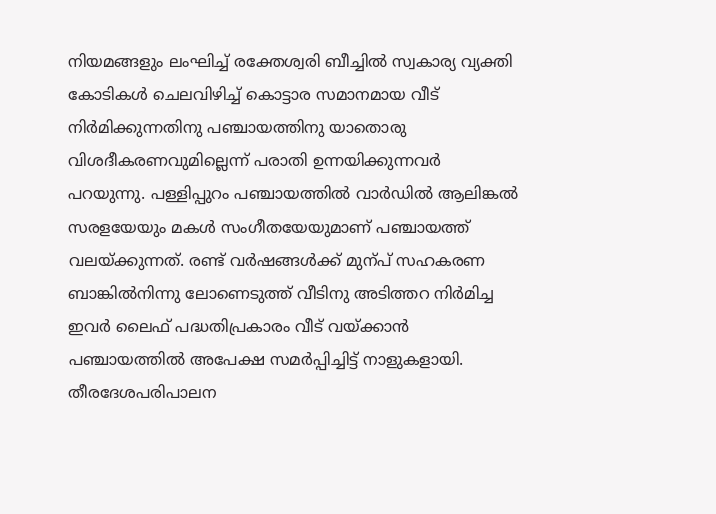നിയമങ്ങളും ലംഘിച്ച് രക്തേശ്വരി ബീച്ചിൽ സ്വകാര്യ വ്യക്തി കോടികൾ ചെലവിഴിച്ച് കൊട്ടാര സമാനമായ വീട് നിർമിക്കുന്നതിനു പഞ്ചായത്തിനു യാതൊരു വിശദീകരണവുമില്ലെന്ന് പരാതി ഉന്നയിക്കുന്നവർ പറയുന്നു. പള്ളിപ്പുറം പഞ്ചായത്തിൽ വാർഡിൽ ആലിങ്കൽ സരളയേയും മകൾ സംഗീതയേയുമാണ് പഞ്ചായത്ത് വലയ്‌ക്കുന്നത്. രണ്ട് വർഷങ്ങൾക്ക് മുന്പ് സഹകരണ ബാങ്കിൽനിന്നു ലോണെടുത്ത് വീടിനു അടിത്തറ നിർമിച്ച ഇവർ ലൈഫ് പദ്ധതിപ്രകാരം വീട് വയ്‌ക്കാൻ പഞ്ചായത്തിൽ അപേക്ഷ സമർപ്പിച്ചിട്ട് നാളുകളായി. തീരദേശപരിപാലന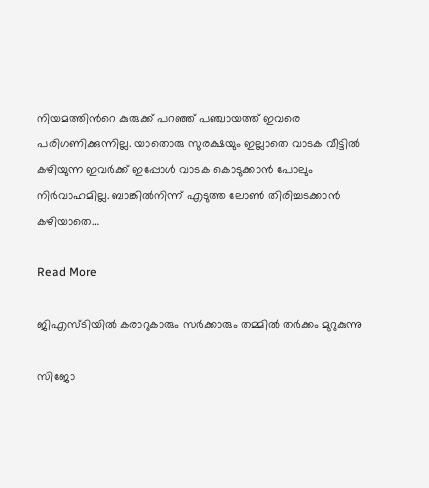നിയമത്തിന്‍റെ കുരുക്ക് പറഞ്ഞ് പഞ്ചായത്ത് ഇവരെ പരിഗണിക്കുന്നില്ല. യാതൊരു സുരക്ഷയും ഇല്ലാതെ വാടക വീട്ടിൽ കഴിയുന്ന ഇവർക്ക് ഇപ്പോൾ വാടക കൊടുക്കാൻ പോലും നിർവാഹമില്ല. ബാങ്കിൽനിന്ന് എടുത്ത ലോണ്‍ തിരിച്ചടക്കാൻ കഴിയാതെ…

Read More

ജിഎസ്ടിയിൽ കരാറുകാരും സർക്കാരും തമ്മിൽ തർക്കം മുറുകുന്നു

സിജോ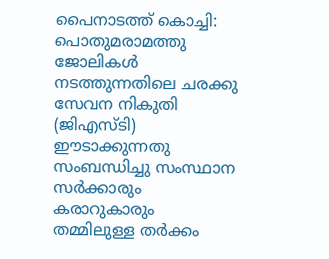പൈനാടത്ത് കൊച്ചി: പൊതുമരാമത്തു ജോലികൾ നടത്തുന്നതിലെ ചരക്കു സേവന നികുതി (ജിഎസ്ടി) ഈടാക്കുന്നതു സംബന്ധിച്ചു സംസ്ഥാന സർക്കാരും കരാറുകാരും തമ്മിലുള്ള തർക്കം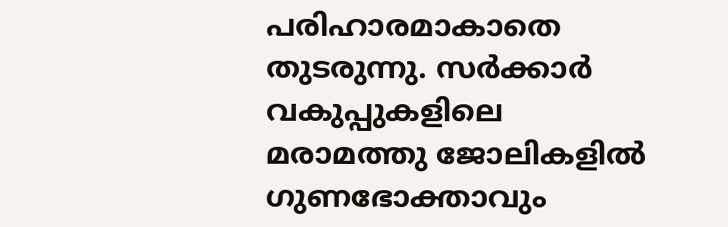പരിഹാരമാകാതെ തുടരുന്നു. സർക്കാർ വകുപ്പുകളിലെ മരാമത്തു ജോലികളിൽ ഗുണഭോക്താവും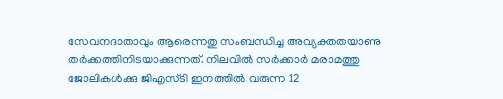സേവനദാതാവും ആരെന്നതു സംബന്ധിച്ച അവ്യക്തതയാണു തർക്കത്തിനിടയാക്കുന്നത്. നിലവിൽ സർക്കാർ മരാമത്തു ജോലികൾക്കു ജിഎസ്ടി ഇനത്തിൽ വരുന്ന 12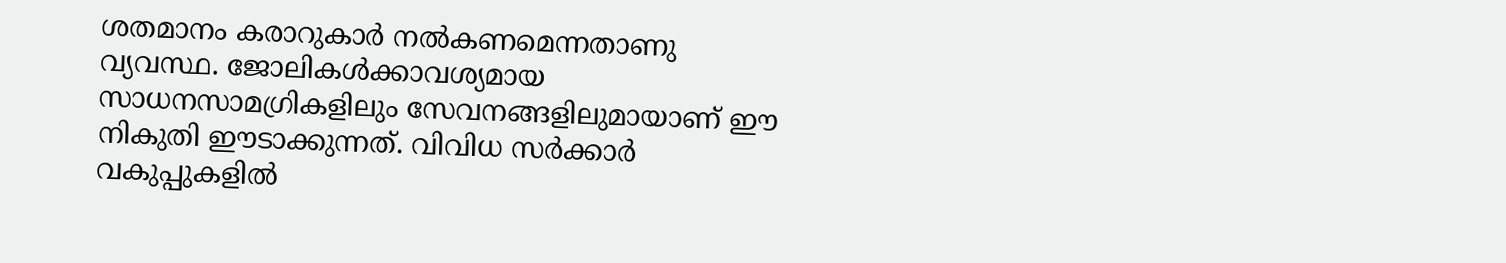ശതമാനം കരാറുകാർ നൽകണമെന്നതാണു വ്യവസ്ഥ. ജോലികൾക്കാവശ്യമായ സാധനസാമഗ്രികളിലും സേവനങ്ങളിലുമായാണ് ഈ നികുതി ഈടാക്കുന്നത്. വിവിധ സർക്കാർ വകുപ്പുകളിൽ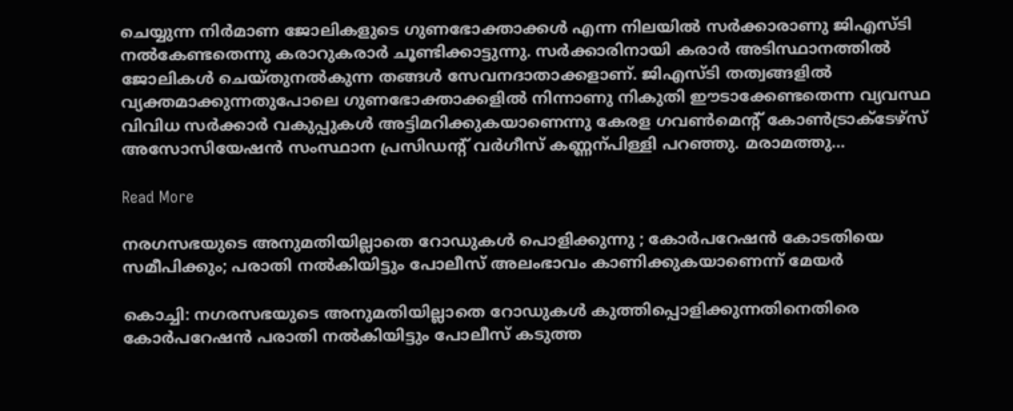ചെയ്യുന്ന നിർമാണ ജോലികളുടെ ഗുണഭോക്താക്കൾ എന്ന നിലയിൽ സർക്കാരാണു ജിഎസ്ടി നൽകേണ്ടതെന്നു കരാറുകരാർ ചൂണ്ടിക്കാട്ടുന്നു. സർക്കാരിനായി കരാർ അടിസ്ഥാനത്തിൽ ജോലികൾ ചെയ്തുനൽകുന്ന തങ്ങൾ സേവനദാതാക്കളാണ്. ജിഎസ്ടി തത്വങ്ങളിൽ വ്യക്തമാക്കുന്നതുപോലെ ഗുണഭോക്താക്കളിൽ നിന്നാണു നികുതി ഈടാക്കേണ്ടതെന്ന വ്യവസ്ഥ വിവിധ സർക്കാർ വകുപ്പുകൾ അട്ടിമറിക്കുകയാണെന്നു കേരള ഗവണ്‍മെന്‍റ് കോണ്‍ട്രാക്ടേഴ്സ് അസോസിയേഷൻ സംസ്ഥാന പ്രസിഡന്‍റ് വർഗീസ് കണ്ണന്പിള്ളി പറഞ്ഞു. മരാമത്തു…

Read More

നരഗസഭയുടെ അനുമതിയില്ലാതെ റോഡുകൾ പൊളിക്കുന്നു ; കോർപറേഷൻ കോടതിയെ സമീപിക്കും; പരാതി നൽകിയിട്ടും പോലീസ് അലംഭാവം കാണിക്കുകയാണെന്ന് മേയർ

കൊച്ചി: നഗരസഭയുടെ അനുമതിയില്ലാതെ റോഡുകൾ കുത്തിപ്പൊളിക്കുന്നതിനെതിരെ കോർപറേഷൻ പരാതി നൽകിയിട്ടും പോലീസ് കടുത്ത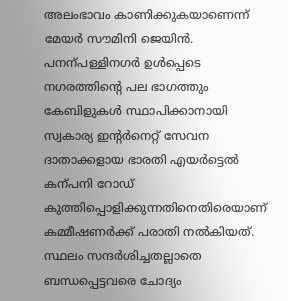അലംഭാവം കാണിക്കുകയാണെന്ന് മേയർ സൗമിനി ജെയിൻ. പനന്പള്ളിനഗർ ഉൾപ്പെടെ നഗരത്തിന്‍റെ പല ഭാഗത്തും കേബിളുകൾ സ്ഥാപിക്കാനായി സ്വകാര്യ ഇന്‍റർനെറ്റ് സേവന ദാതാക്കളായ ഭാരതി എയർട്ടെൽ കന്പനി റോഡ് കുത്തിപ്പൊളിക്കുന്നതിനെതിരെയാണ് കമ്മീഷണർക്ക് പരാതി നൽകിയത്. സ്ഥലം സന്ദർശിച്ചതല്ലാതെ ബന്ധപ്പെട്ടവരെ ചോദ്യം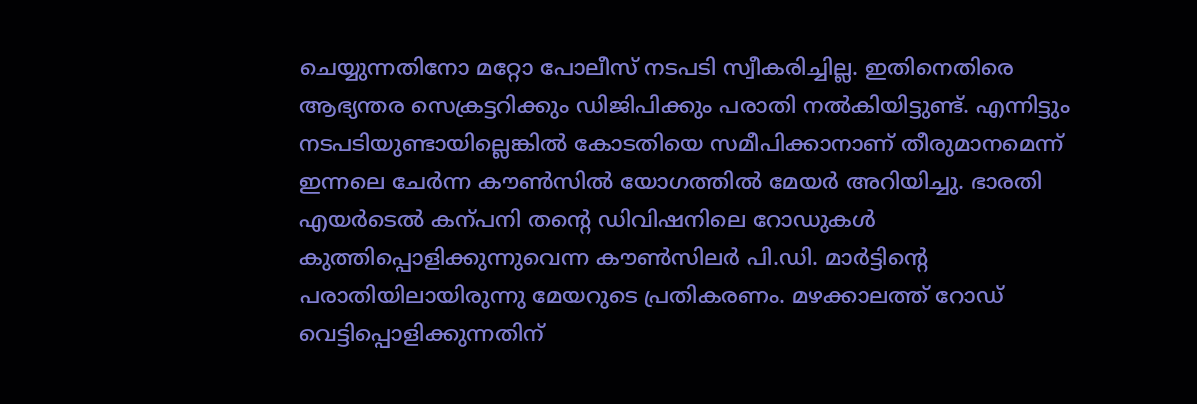ചെയ്യുന്നതിനോ മറ്റോ പോലീസ് നടപടി സ്വീകരിച്ചില്ല. ഇതിനെതിരെ ആഭ്യന്തര സെക്രട്ടറിക്കും ഡിജിപിക്കും പരാതി നൽകിയിട്ടുണ്ട്. എന്നിട്ടും നടപടിയുണ്ടായില്ലെങ്കിൽ കോടതിയെ സമീപിക്കാനാണ് തീരുമാനമെന്ന് ഇന്നലെ ചേർന്ന കൗണ്‍സിൽ യോഗത്തിൽ മേയർ അറിയിച്ചു. ഭാരതി എയർടെൽ കന്പനി തന്‍റെ ഡിവിഷനിലെ റോഡുകൾ കുത്തിപ്പൊളിക്കുന്നുവെന്ന കൗണ്‍സിലർ പി.ഡി. മാർട്ടിന്‍റെ പരാതിയിലായിരുന്നു മേയറുടെ പ്രതികരണം. മഴക്കാലത്ത് റോഡ് വെട്ടിപ്പൊളിക്കുന്നതിന്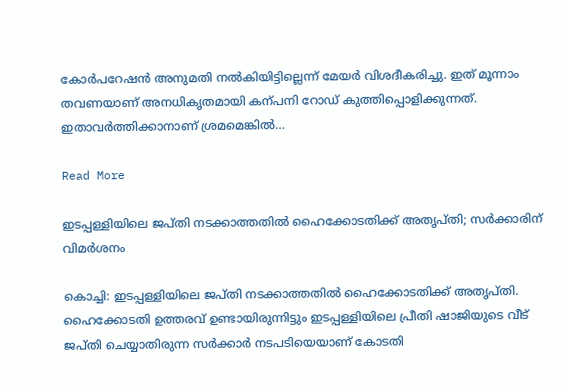കോർപറേഷൻ അനുമതി നൽകിയിട്ടില്ലെന്ന് മേയർ വിശദീകരിച്ചു. ഇത് മൂന്നാം തവണയാണ് അനധികൃതമായി കന്പനി റോഡ് കുത്തിപ്പൊളിക്കുന്നത്. ഇതാവർത്തിക്കാനാണ് ശ്രമമെങ്കിൽ…

Read More

ഇടപ്പള്ളിയിലെ ജപ്തി നടക്കാത്തതിൽ ഹൈക്കോടതിക്ക് അതൃപ്തി; സർക്കാരിന് വിമർശനം

കൊച്ചി: ഇടപ്പള്ളിയിലെ ജപ്തി നടക്കാത്തതിൽ ഹൈക്കോടതിക്ക് അതൃപ്തി. ഹൈക്കോടതി ഉത്തരവ് ഉണ്ടായിരുന്നിട്ടും ഇടപ്പള്ളിയിലെ പ്രീതി ഷാജിയുടെ വീട് ജപ്തി ചെയ്യാതിരുന്ന സർക്കാർ നടപടിയെയാണ് കോടതി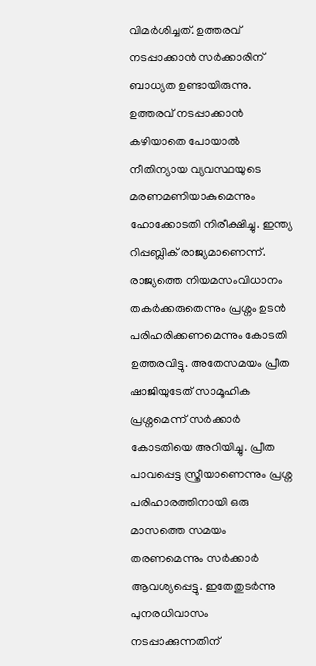വിമർശിച്ചത്. ഉത്തരവ് നടപ്പാക്കാൻ സർക്കാരിന് ബാധ്യത ഉണ്ടായിരുന്നു. ഉത്തരവ് നടപ്പാക്കാൻ കഴിയാതെ പോയാൽ നീതിന്യായ വ്യവസ്ഥയുടെ മരണമണിയാകുമെന്നും ഹോക്കോടതി നിരീക്ഷിച്ചു. ഇന്ത്യ റിപ്പബ്ലിക് രാജ്യമാണെന്ന്. രാജ്യത്തെ നിയമസംവിധാനം തകർക്കരുതെന്നും പ്രശ്നം ഉടൻ പരിഹരിക്കണമെന്നും കോടതി ഉത്തരവിട്ടു. അതേസമയം പ്രീത ഷാജിയുടേത് സാമൂഹിക പ്രശ്നമെന്ന് സർക്കാർ കോടതിയെ അറിയിച്ചു. പ്രീത പാവപ്പെട്ട സ്ത്രീയാണെന്നും പ്രശ്ന പരിഹാരത്തിനായി ഒരു മാസത്തെ സമയം തരണമെന്നും സർക്കാർ ആവശ്യപ്പെട്ടു. ഇതേതുടർന്നു പുനരധിവാസം നടപ്പാക്കുന്നതിന്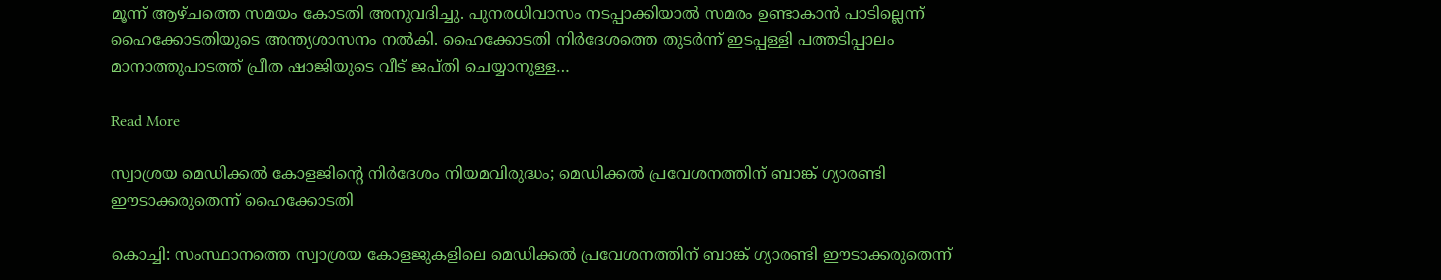മൂന്ന് ആഴ്ചത്തെ സമയം കോടതി അനുവദിച്ചു. പുനരധിവാസം നടപ്പാക്കിയാൽ സമരം ഉണ്ടാകാൻ പാടില്ലെന്ന് ഹൈക്കോടതിയുടെ അന്ത്യശാസനം നൽകി. ഹൈക്കോടതി നിർദേശത്തെ തുടർന്ന് ഇടപ്പള്ളി പത്തടിപ്പാലം മാനാത്തുപാടത്ത് പ്രീത ഷാജിയുടെ വീട് ജപ്തി ചെയ്യാനുള്ള…

Read More

സ്വാശ്രയ മെഡിക്കല്‍ കോളജിന്‍റെ നിര്‍ദേശം നിയമവിരുദ്ധം; മെഡിക്കൽ പ്രവേശനത്തിന് ബാങ്ക് ഗ്യാരണ്ടി ഈടാക്കരുതെന്ന് ഹൈക്കോടതി

കൊച്ചി: സംസ്ഥാനത്തെ സ്വാശ്രയ കോളജുകളിലെ മെഡിക്കൽ പ്രവേശനത്തിന് ബാങ്ക് ഗ്യാരണ്ടി ഈടാക്കരുതെന്ന്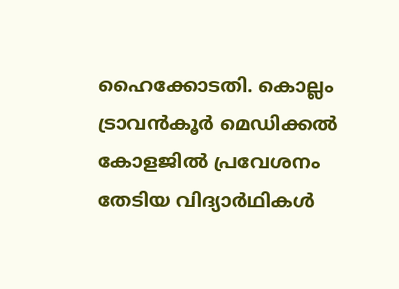ഹൈക്കോടതി. കൊല്ലം ട്രാവന്‍കൂര്‍ മെഡിക്കല്‍ കോളജില്‍ പ്രവേശനം തേടിയ വിദ്യാര്‍ഥികള്‍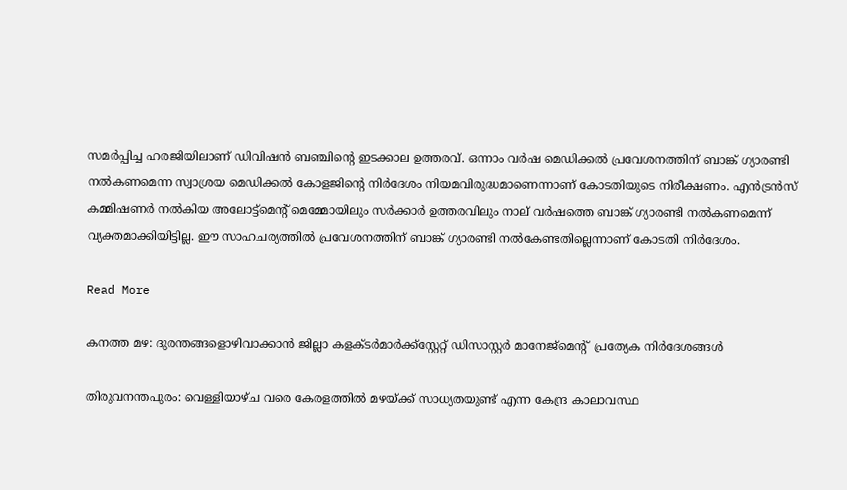സമര്‍പ്പിച്ച ഹരജിയിലാണ് ഡിവിഷന്‍ ബഞ്ചിന്‍റെ ഇടക്കാല ഉത്തരവ്. ഒന്നാം വര്‍ഷ മെഡിക്കൽ പ്രവേശനത്തിന് ബാങ്ക് ഗ്യാരണ്ടി നല്‍കണമെന്ന സ്വാശ്രയ മെഡിക്കല്‍ കോളജിന്‍റെ നിര്‍ദേശം നിയമവിരുദ്ധമാണെന്നാണ് കോടതിയുടെ നിരീക്ഷണം. എന്‍ട്രന്‍സ് കമ്മിഷണര്‍ നല്‍കിയ അലോട്ട്മെന്‍റ് മെമ്മോയിലും സര്‍ക്കാര്‍ ഉത്തരവിലും നാല് വര്‍ഷത്തെ ബാങ്ക് ഗ്യാരണ്ടി നല്‍കണമെന്ന് വ്യക്തമാക്കിയിട്ടില്ല. ഈ സാഹചര്യത്തില്‍ പ്രവേശനത്തിന് ബാങ്ക് ഗ്യാരണ്ടി നല്‍കേണ്ടതില്ലെന്നാണ് കോടതി നിര്‍ദേശം.

Read More

കനത്ത മഴ: ദുരന്തങ്ങളൊഴിവാക്കാൻ ജില്ലാ കളക്ടർമാർക്ക്സ്റ്റേറ്റ് ഡിസാസ്റ്റർ മാനേജ്മെന്‍റ്  പ്രത്യേക നിർദേശങ്ങൾ

തിരുവനന്തപുരം: വെള്ളിയാഴ്ച വരെ കേരളത്തില്‍ മഴയ്ക്ക് സാധ്യതയുണ്ട് എന്ന കേന്ദ്ര കാലാവസ്ഥ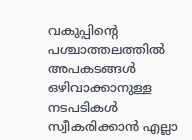വകുപ്പിന്‍റെ പശ്ചാത്തലത്തിൽ അപകടങ്ങൾ ഒഴിവാക്കാനുള്ള നടപടികൾ സ്വീകരിക്കാൻ എല്ലാ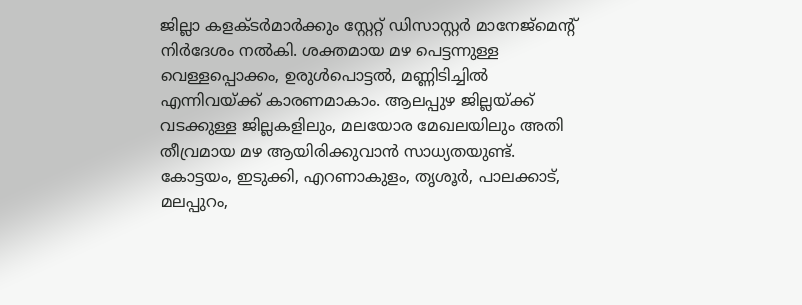ജില്ലാ കളക്ടർമാർക്കും സ്റ്റേറ്റ് ഡിസാസ്റ്റർ മാനേജ്മെന്‍റ് നിർദേശം നൽകി. ശക്തമായ മഴ പെട്ടന്നുള്ള വെള്ളപ്പൊക്കം, ഉരുള്‍പൊട്ടല്‍, മണ്ണിടിച്ചില്‍ എന്നിവയ്ക്ക് കാരണമാകാം. ആലപ്പുഴ ജില്ലയ്ക്ക് വടക്കുള്ള ജില്ലകളിലും, മലയോര മേഖലയിലും അതി തീവ്രമായ മഴ ആയിരിക്കുവാന്‍ സാധ്യതയുണ്ട്. കോട്ടയം, ഇടുക്കി, എറണാകുളം, തൃശൂര്‍, പാലക്കാട്, മലപ്പുറം,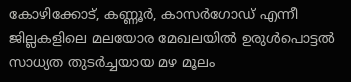കോഴിക്കോട്, കണ്ണൂര്‍, കാസര്‍ഗോഡ് എന്നീ ജില്ലകളിലെ മലയോര മേഖലയില്‍ ഉരുള്‍പൊട്ടല്‍ സാധ്യത തുടര്‍ച്ചയായ മഴ മൂലം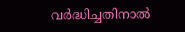വര്‍ദ്ധിച്ചതിനാല്‍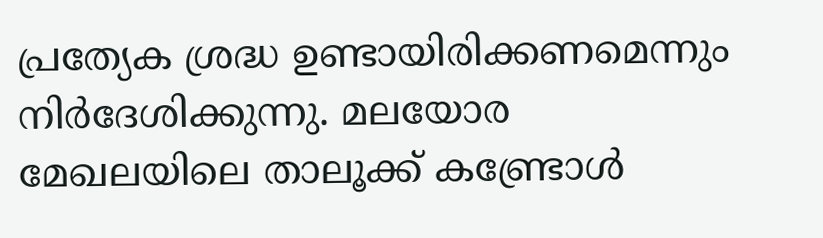പ്രത്യേക ശ്രദ്ധ ഉണ്ടായിരിക്കണമെന്നും നിർദേശിക്കുന്നു. മലയോര മേഖലയിലെ താലൂക്ക് കണ്ട്രോള്‍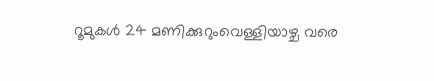റൂമുകള്‍ 24 മണിക്കുറുംവെള്ളിയാഴ്ച വരെ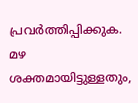പ്രവര്‍ത്തിപ്പിക്കുക. മഴ ശക്തമായിട്ടുള്ളതും,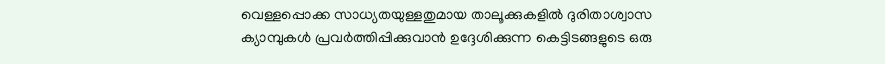വെള്ളപ്പൊക്ക സാധ്യതയുള്ളതുമായ താലൂക്കുകളില്‍ ദുരിതാശ്വാസ ക്യാമ്പുകള്‍ പ്രവര്‍ത്തിപ്പിക്കുവാന്‍ ഉദ്ദേശിക്കുന്ന കെട്ടിടങ്ങളുടെ ഒരു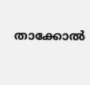താക്കോല്‍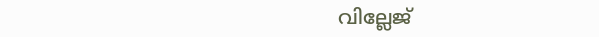വില്ലേജ്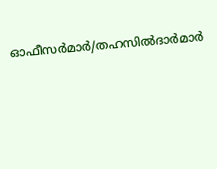ഓഫീസര്‍മാര്‍/തഹസില്‍ദാര്‍മാര്‍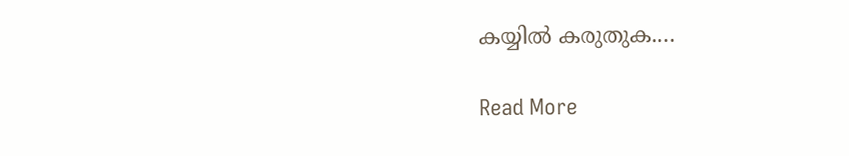കയ്യില്‍ കരുതുക.…

Read More